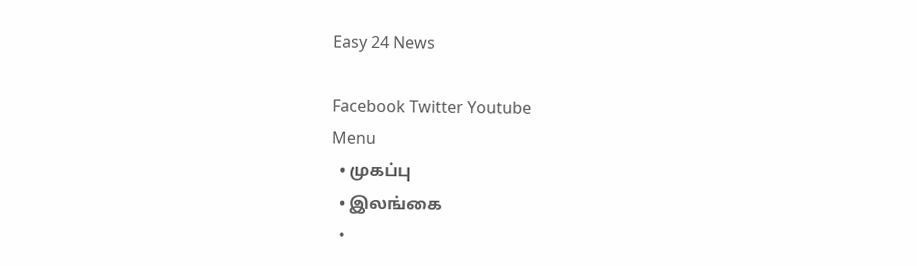Easy 24 News

Facebook Twitter Youtube
Menu
  • முகப்பு
  • இலங்கை
  •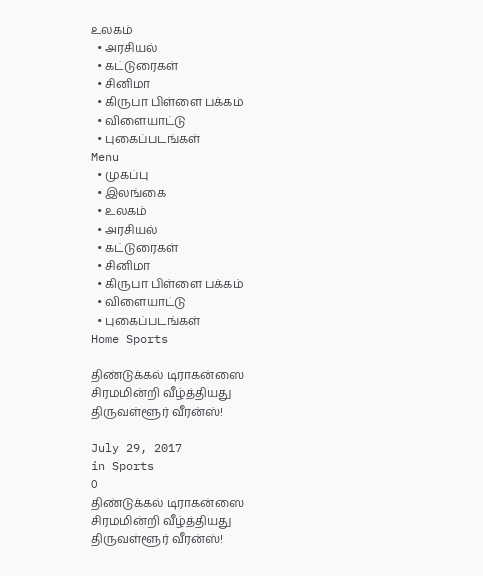உலகம்
  • அரசியல்
  • கட்டுரைகள்
  • சினிமா
  • கிருபா பிள்ளை பக்கம்
  • விளையாட்டு
  • புகைப்படங்கள்
Menu
  • முகப்பு
  • இலங்கை
  • உலகம்
  • அரசியல்
  • கட்டுரைகள்
  • சினிமா
  • கிருபா பிள்ளை பக்கம்
  • விளையாட்டு
  • புகைப்படங்கள்
Home Sports

திண்டுக்கல் டிராகன்ஸை சிரமமின்றி வீழ்த்தியது திருவள்ளூர் வீரன்ஸ்!

July 29, 2017
in Sports
0
திண்டுக்கல் டிராகன்ஸை சிரமமின்றி வீழ்த்தியது திருவள்ளூர் வீரன்ஸ்!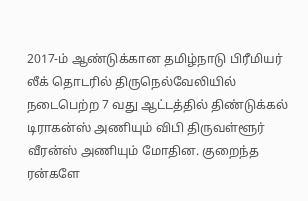2017-ம் ஆண்டுக்கான தமிழ்நாடு பிரீமியர் லீக் தொடரில் திருநெல்வேலியில் நடைபெற்ற 7 வது ஆட்டத்தில் திண்டுக்கல் டிராகன்ஸ் அணியும் விபி திருவள்ளூர் வீரன்ஸ் அணியும் மோதின. குறைந்த ரன்களே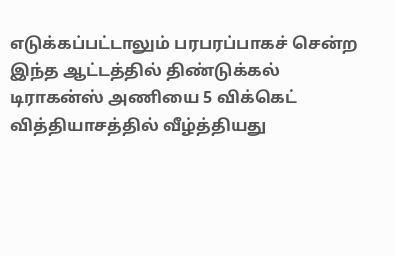எடுக்கப்பட்டாலும் பரபரப்பாகச் சென்ற இந்த ஆட்டத்தில் திண்டுக்கல் டிராகன்ஸ் அணியை 5 விக்கெட் வித்தியாசத்தில் வீழ்த்தியது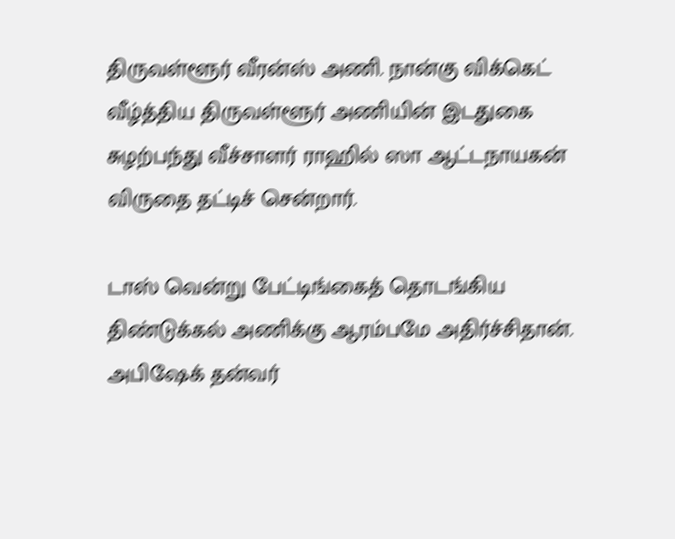திருவள்ளூர் வீரன்ஸ் அணி. நான்கு விக்கெட் வீழ்த்திய திருவள்ளூர் அணியின் இடதுகை சுழற்பந்து வீச்சாளர் ராஹில் ஸா ஆட்டநாயகன் விருதை தட்டிச் சென்றார்.

டாஸ் வென்று பேட்டிங்கைத் தொடங்கிய திண்டுக்கல் அணிக்கு ஆரம்பமே அதிர்ச்சிதான். அபிஷேக் தன்வர்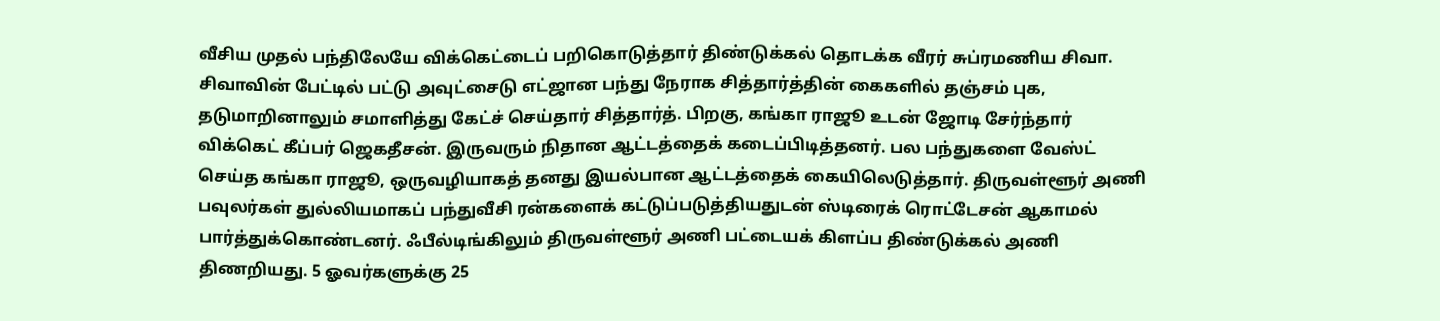வீசிய முதல் பந்திலேயே விக்கெட்டைப் பறிகொடுத்தார் திண்டுக்கல் தொடக்க வீரர் சுப்ரமணிய சிவா. சிவாவின் பேட்டில் பட்டு அவுட்சைடு எட்ஜான பந்து நேராக சித்தார்த்தின் கைகளில் தஞ்சம் புக, தடுமாறினாலும் சமாளித்து கேட்ச் செய்தார் சித்தார்த். பிறகு, கங்கா ராஜூ உடன் ஜோடி சேர்ந்தார் விக்கெட் கீப்பர் ஜெகதீசன். இருவரும் நிதான ஆட்டத்தைக் கடைப்பிடித்தனர். பல பந்துகளை வேஸ்ட் செய்த கங்கா ராஜூ, ஒருவழியாகத் தனது இயல்பான ஆட்டத்தைக் கையிலெடுத்தார். திருவள்ளூர் அணி பவுலர்கள் துல்லியமாகப் பந்துவீசி ரன்களைக் கட்டுப்படுத்தியதுடன் ஸ்டிரைக் ரொட்டேசன் ஆகாமல் பார்த்துக்கொண்டனர். ஃபீல்டிங்கிலும் திருவள்ளூர் அணி பட்டையக் கிளப்ப திண்டுக்கல் அணி திணறியது. 5 ஓவர்களுக்கு 25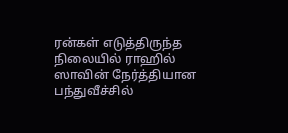ரன்கள் எடுத்திருந்த நிலையில் ராஹில் ஸாவின் நேர்த்தியான பந்துவீச்சில்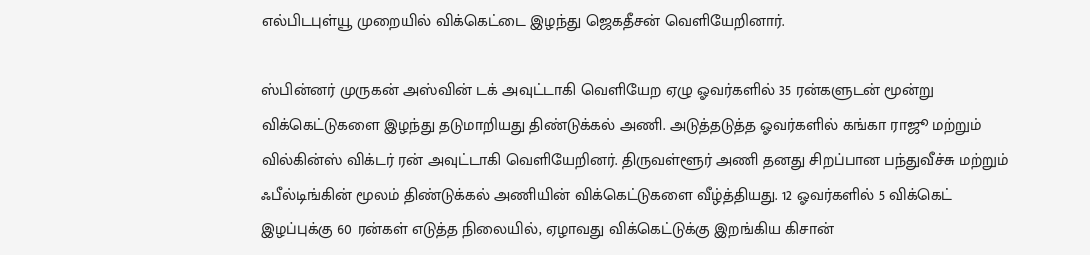எல்பிடபுள்யூ முறையில் விக்கெட்டை இழந்து ஜெகதீசன் வெளியேறினார்.

ஸ்பின்னர் முருகன் அஸ்வின் டக் அவுட்டாகி வெளியேற ஏழு ஓவர்களில் 35 ரன்களுடன் மூன்று விக்கெட்டுகளை இழந்து தடுமாறியது திண்டுக்கல் அணி. அடுத்தடுத்த ஓவர்களில் கங்கா ராஜூ மற்றும் வில்கின்ஸ் விக்டர் ரன் அவுட்டாகி வெளியேறினர். திருவள்ளூர் அணி தனது சிறப்பான பந்துவீச்சு மற்றும் ஃபீல்டிங்கின் மூலம் திண்டுக்கல் அணியின் விக்கெட்டுகளை வீழ்த்தியது. 12 ஓவர்களில் 5 விக்கெட் இழப்புக்கு 60 ரன்கள் எடுத்த நிலையில், ஏழாவது விக்கெட்டுக்கு இறங்கிய கிசான்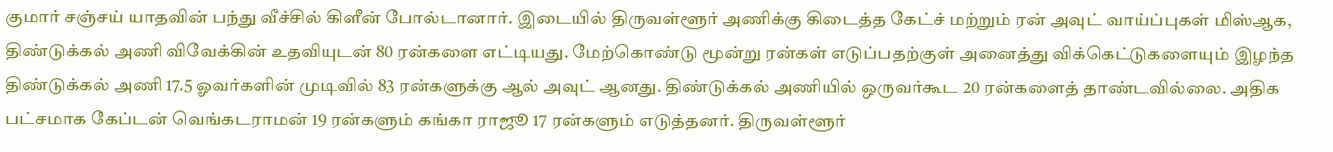குமார் சஞ்சய் யாதவின் பந்து வீச்சில் கிளீன் போல்டானார். இடையில் திருவள்ளூர் அணிக்கு கிடைத்த கேட்ச் மற்றும் ரன் அவுட் வாய்ப்புகள் மிஸ்ஆக, திண்டுக்கல் அணி விவேக்கின் உதவியுடன் 80 ரன்களை எட்டியது. மேற்கொண்டு மூன்று ரன்கள் எடுப்பதற்குள் அனைத்து விக்கெட்டுகளையும் இழந்த திண்டுக்கல் அணி 17.5 ஓவர்களின் முடிவில் 83 ரன்களுக்கு ஆல் அவுட் ஆனது. திண்டுக்கல் அணியில் ஒருவர்கூட 20 ரன்களைத் தாண்டவில்லை. அதிக பட்சமாக கேப்டன் வெங்கடராமன் 19 ரன்களும் கங்கா ராஜூ 17 ரன்களும் எடுத்தனர். திருவள்ளூர்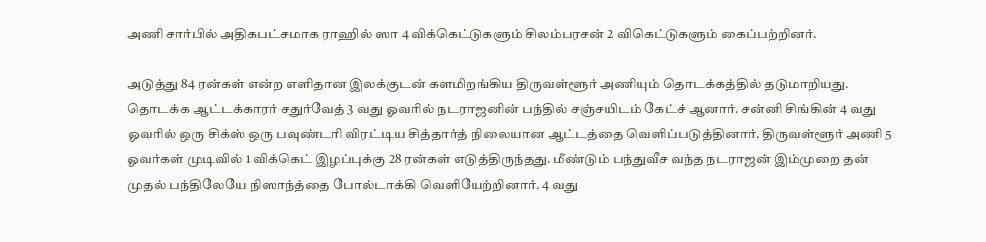அணி சார்பில் அதிகபட்சமாக ராஹில் ஸா 4 விக்கெட்டுகளும் சிலம்பரசன் 2 விகெட்டுகளும் கைப்பற்றினர்.

அடுத்து 84 ரன்கள் என்ற எளிதான இலக்குடன் களமிறங்கிய திருவள்ளூர் அணியும் தொடக்கத்தில் தடுமாறியது. தொடக்க ஆட்டக்காரர் சதுர்வேத் 3 வது ஓவரில் நடராஜனின் பந்தில் சஞ்சயிடம் கேட்ச் ஆனார். சன்னி சிங்கின் 4 வது ஓவரில் ஒரு சிக்ஸ் ஒரு பவுண்டரி விரட்டிய சித்தார்த் நிலையான ஆட்டத்தை வெளிப்படுத்தினார். திருவள்ளூர் அணி 5 ஓவர்கள் முடிவில் 1 விக்கெட் இழப்புக்கு 28 ரன்கள் எடுத்திருந்தது. மீண்டும் பந்துவீச வந்த நடராஜன் இம்முறை தன் முதல் பந்திலேயே நிஸாந்த்தை போல்டாக்கி வெளியேற்றினார். 4 வது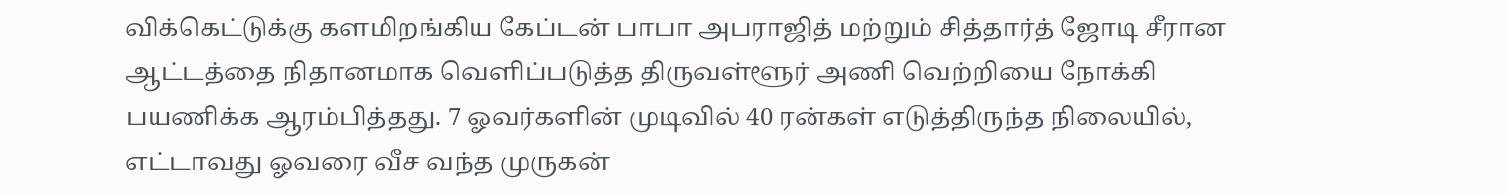விக்கெட்டுக்கு களமிறங்கிய கேப்டன் பாபா அபராஜித் மற்றும் சித்தார்த் ஜோடி சீரான ஆட்டத்தை நிதானமாக வெளிப்படுத்த திருவள்ளூர் அணி வெற்றியை நோக்கி பயணிக்க ஆரம்பித்தது. 7 ஓவர்களின் முடிவில் 40 ரன்கள் எடுத்திருந்த நிலையில், எட்டாவது ஓவரை வீச வந்த முருகன்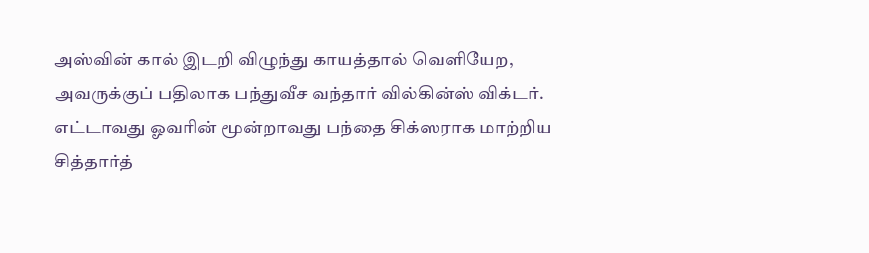அஸ்வின் கால் இடறி விழுந்து காயத்தால் வெளியேற, அவருக்குப் பதிலாக பந்துவீச வந்தார் வில்கின்ஸ் விக்டர். எட்டாவது ஓவரின் மூன்றாவது பந்தை சிக்ஸராக மாற்றிய சித்தார்த்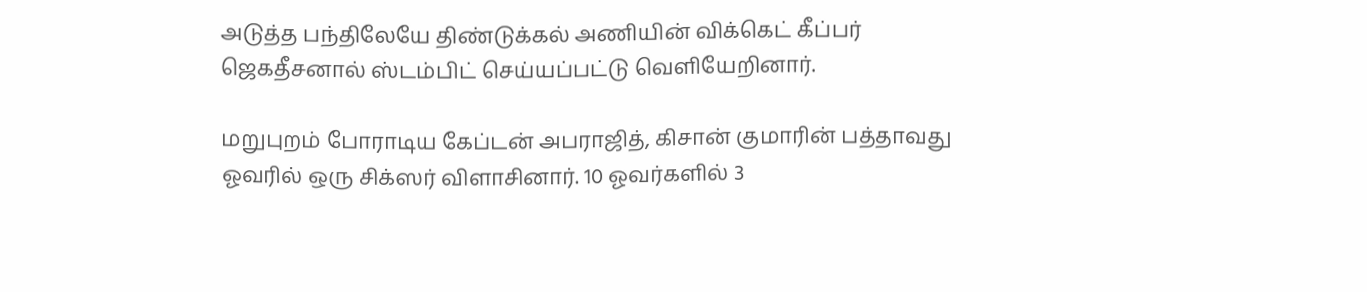அடுத்த பந்திலேயே திண்டுக்கல் அணியின் விக்கெட் கீப்பர் ஜெகதீசனால் ஸ்டம்பிட் செய்யப்பட்டு வெளியேறினார்.

மறுபுறம் போராடிய கேப்டன் அபராஜித், கிசான் குமாரின் பத்தாவது ஓவரில் ஒரு சிக்ஸர் விளாசினார். 10 ஓவர்களில் 3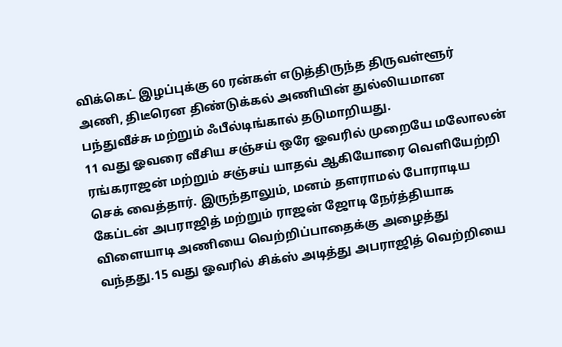விக்கெட் இழப்புக்கு 60 ரன்கள் எடுத்திருந்த திருவள்ளூர் அணி, திடீரென திண்டுக்கல் அணியின் துல்லியமான பந்துவீச்சு மற்றும் ஃபீல்டிங்கால் தடுமாறியது.
11 வது ஓவரை வீசிய சஞ்சய் ஒரே ஓவரில் முறையே மலோலன் ரங்கராஜன் மற்றும் சஞ்சய் யாதவ் ஆகியோரை வெளியேற்றி செக் வைத்தார். இருந்தாலும், மனம் தளராமல் போராடிய கேப்டன் அபராஜித் மற்றும் ராஜன் ஜோடி நேர்த்தியாக விளையாடி அணியை வெற்றிப்பாதைக்கு அழைத்து வந்தது.15 வது ஓவரில் சிக்ஸ் அடித்து அபராஜித் வெற்றியை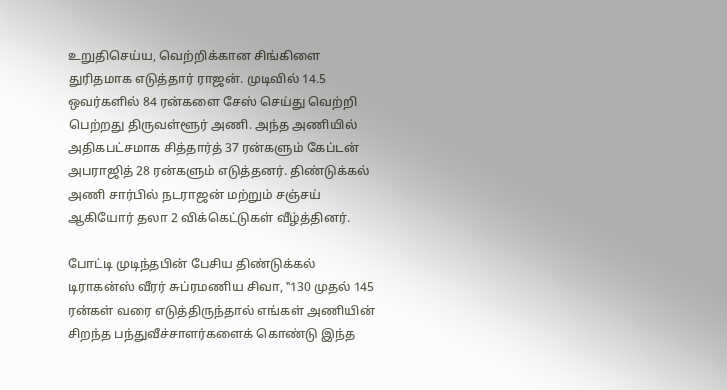உறுதிசெய்ய, வெற்றிக்கான சிங்கிளை துரிதமாக எடுத்தார் ராஜன். முடிவில் 14.5 ஒவர்களில் 84 ரன்களை சேஸ் செய்து வெற்றி பெற்றது திருவள்ளூர் அணி. அந்த அணியில் அதிகபட்சமாக சித்தார்த் 37 ரன்களும் கேப்டன் அபராஜித் 28 ரன்களும் எடுத்தனர். திண்டுக்கல் அணி சார்பில் நடராஜன் மற்றும் சஞ்சய் ஆகியோர் தலா 2 விக்கெட்டுகள் வீழ்த்தினர்.

போட்டி முடிந்தபின் பேசிய திண்டுக்கல் டிராகன்ஸ் வீரர் சுப்ரமணிய சிவா, ‛‛130 முதல் 145 ரன்கள் வரை எடுத்திருந்தால் எங்கள் அணியின் சிறந்த பந்துவீச்சாளர்களைக் கொண்டு இந்த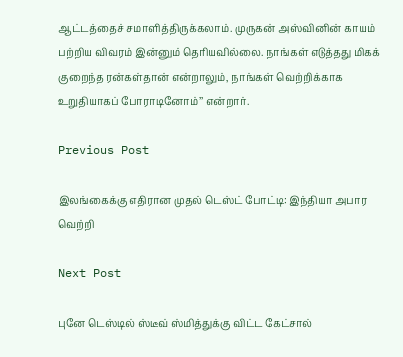ஆட்டத்தைச் சமாளித்திருக்கலாம். முருகன் அஸ்வினின் காயம் பற்றிய விவரம் இன்னும் தெரியவில்லை. நாங்கள் எடுத்தது மிகக் குறைந்த ரன்கள்தான் என்றாலும், நாங்கள் வெற்றிக்காக உறுதியாகப் போராடினோம்’’ என்றார்.

Previous Post

இலங்கைக்கு எதிரான முதல் டெஸ்ட் போட்டி: இந்தியா அபார வெற்றி

Next Post

புனே டெஸ்டில் ஸ்டீவ் ஸ்மித்துக்கு விட்ட கேட்சால்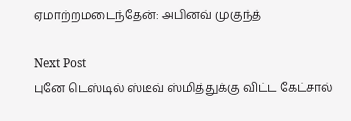ஏமாற்றமடைந்தேன்: அபினவ் முகுந்த்

Next Post
புனே டெஸ்டில் ஸ்டீவ் ஸ்மித்துக்கு விட்ட கேட்சால்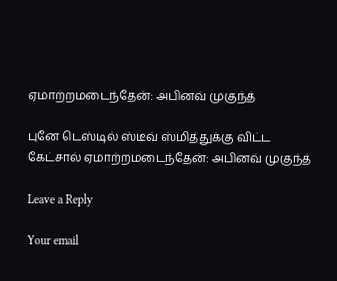ஏமாற்றமடைந்தேன்: அபினவ் முகுந்த்

புனே டெஸ்டில் ஸ்டீவ் ஸ்மித்துக்கு விட்ட கேட்சால் ஏமாற்றமடைந்தேன்: அபினவ் முகுந்த்

Leave a Reply

Your email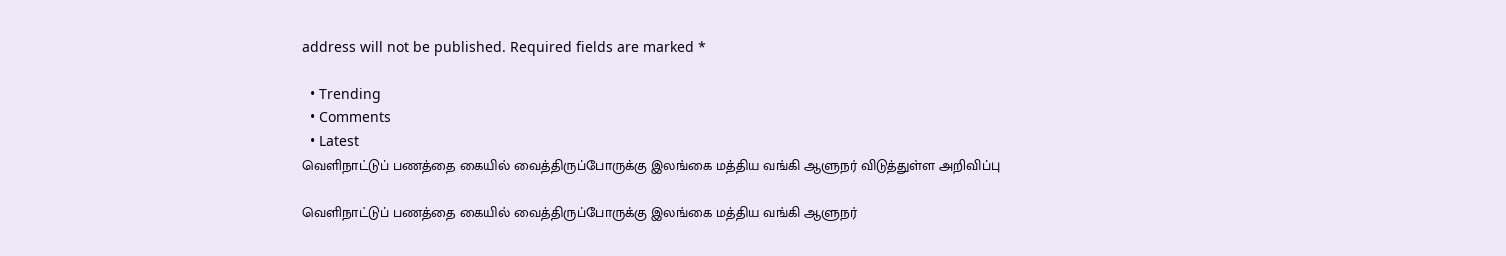address will not be published. Required fields are marked *

  • Trending
  • Comments
  • Latest
வெளிநாட்டுப் பணத்தை கையில் வைத்திருப்போருக்கு இலங்கை மத்திய வங்கி ஆளுநர் விடுத்துள்ள அறிவிப்பு

வெளிநாட்டுப் பணத்தை கையில் வைத்திருப்போருக்கு இலங்கை மத்திய வங்கி ஆளுநர்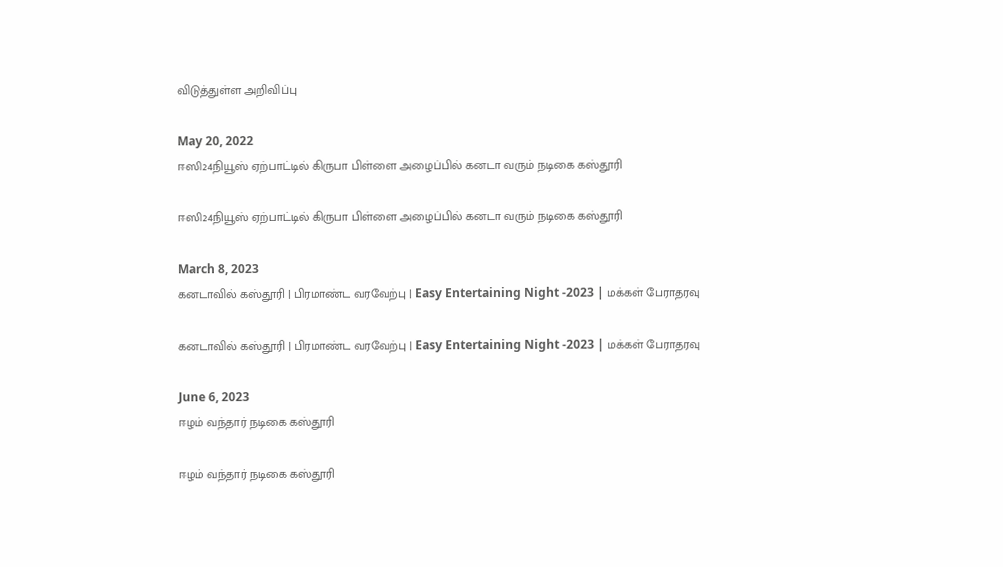விடுத்துள்ள அறிவிப்பு

May 20, 2022
ஈஸி24நியூஸ் ஏற்பாட்டில் கிருபா பிள்ளை அழைப்பில் கனடா வரும் நடிகை கஸ்தூரி

ஈஸி24நியூஸ் ஏற்பாட்டில் கிருபா பிள்ளை அழைப்பில் கனடா வரும் நடிகை கஸ்தூரி

March 8, 2023
கனடாவில் கஸ்தூரி | பிரமாண்ட வரவேற்பு | Easy Entertaining Night -2023 | மக்கள் பேராதரவு

கனடாவில் கஸ்தூரி | பிரமாண்ட வரவேற்பு | Easy Entertaining Night -2023 | மக்கள் பேராதரவு

June 6, 2023
ஈழம் வந்தார் நடிகை கஸ்தூரி

ஈழம் வந்தார் நடிகை கஸ்தூரி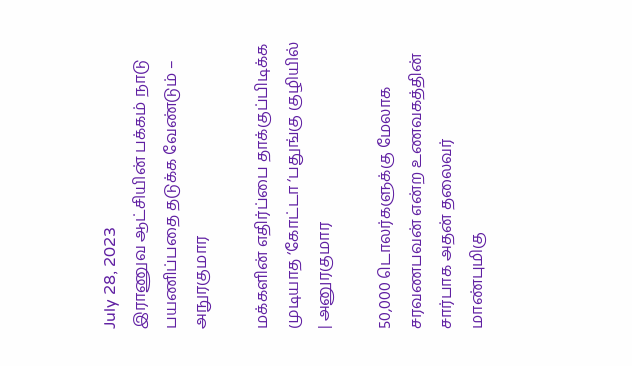July 28, 2023
இராணுவ ஆட்சியின் பக்கம் நாடு பயணிப்பதை தடுக்க வேண்டும் – அநுரகுமார

மக்களின் எதிர்ப்பை தாக்குப்பிடிக்க முடியாத ‘கோட்டா ‘பதுங்கு குழியில் | அனுரகுமார

50,000 டொலர்களுக்கு மேலாக சரவணபவன் என்ற உணவகத்தின் சார்பாக அதன் தலைவர் மாண்புமிகு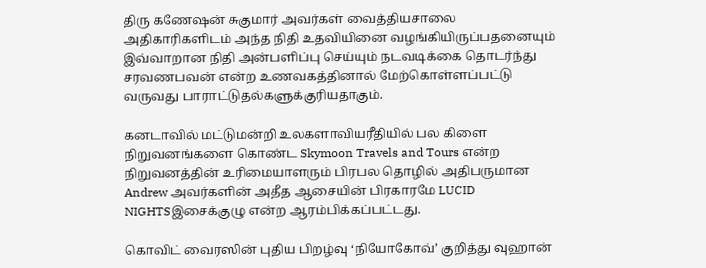திரு கணேஷன் சுகுமார் அவர்கள் வைத்தியசாலை அதிகாரிகளிடம் அந்த நிதி உதவியினை வழங்கியிருப்பதனையும் இவ்வாறான நிதி அன்பளிப்பு செய்யும் நடவடிக்கை தொடர்ந்து சரவணபவன் என்ற உணவகத்தினால் மேற்கொள்ளப்பட்டு வருவது பாராட்டுதல்களுக்குரியதாகும்.

கனடாவில் மட்டுமன்றி உலகளாவியரீதியில் பல கிளை நிறுவனங்களை கொண்ட Skymoon Travels and Tours என்ற நிறுவனத்தின் உரிமையாளரும் பிரபல தொழில் அதிபருமான Andrew அவர்களின் அதீத ஆசையின் பிரகாரமே LUCID NIGHTSஇசைக்குழு என்ற ஆரம்பிக்கப்பட்டது.

கொவிட் வைரஸின் புதிய பிறழ்வு ‘நியோகோவ்’ குறித்து வுஹான்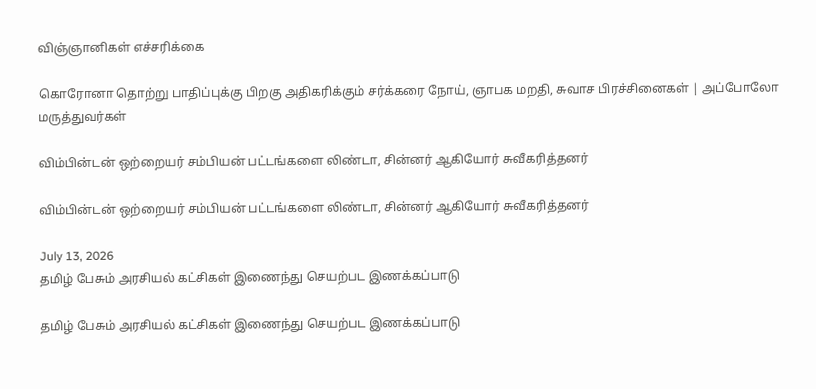விஞ்ஞானிகள் எச்சரிக்கை

கொரோனா தொற்று பாதிப்புக்கு பிறகு அதிகரிக்கும் சர்க்கரை நோய், ஞாபக மறதி, சுவாச பிரச்சினைகள் | அப்போலோ மருத்துவர்கள்

விம்பின்டன் ஒற்றையர் சம்பியன் பட்டங்களை லிண்டா, சின்னர் ஆகியோர் சுவீகரித்தனர்

விம்பின்டன் ஒற்றையர் சம்பியன் பட்டங்களை லிண்டா, சின்னர் ஆகியோர் சுவீகரித்தனர்

July 13, 2026
தமிழ் பேசும் அரசியல் கட்சிகள் இணைந்து செயற்பட இணக்கப்பாடு

தமிழ் பேசும் அரசியல் கட்சிகள் இணைந்து செயற்பட இணக்கப்பாடு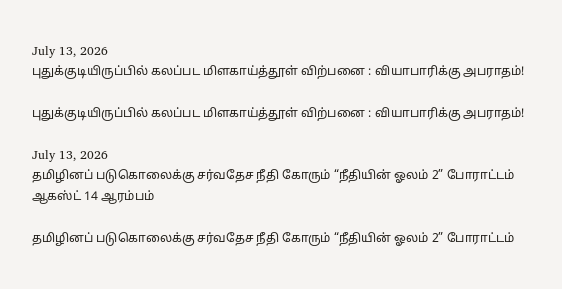July 13, 2026
புதுக்குடியிருப்பில் கலப்பட மிளகாய்த்தூள் விற்பனை : வியாபாரிக்கு அபராதம்!

புதுக்குடியிருப்பில் கலப்பட மிளகாய்த்தூள் விற்பனை : வியாபாரிக்கு அபராதம்!

July 13, 2026
தமிழினப் படுகொலைக்கு சர்வதேச நீதி கோரும் “நீதியின் ஓலம் 2” போராட்டம் ஆகஸ்ட் 14 ஆரம்பம்

தமிழினப் படுகொலைக்கு சர்வதேச நீதி கோரும் “நீதியின் ஓலம் 2” போராட்டம்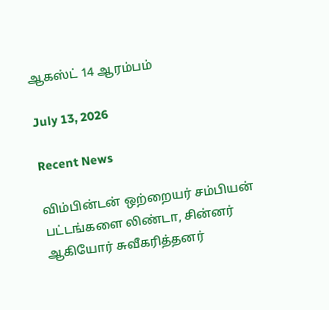ஆகஸ்ட் 14 ஆரம்பம்

July 13, 2026

Recent News

விம்பின்டன் ஒற்றையர் சம்பியன் பட்டங்களை லிண்டா, சின்னர் ஆகியோர் சுவீகரித்தனர்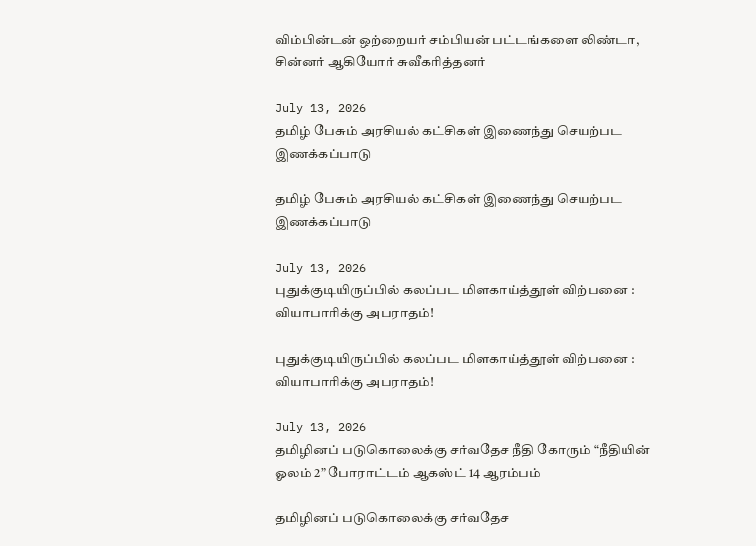விம்பின்டன் ஒற்றையர் சம்பியன் பட்டங்களை லிண்டா, சின்னர் ஆகியோர் சுவீகரித்தனர்

July 13, 2026
தமிழ் பேசும் அரசியல் கட்சிகள் இணைந்து செயற்பட இணக்கப்பாடு

தமிழ் பேசும் அரசியல் கட்சிகள் இணைந்து செயற்பட இணக்கப்பாடு

July 13, 2026
புதுக்குடியிருப்பில் கலப்பட மிளகாய்த்தூள் விற்பனை : வியாபாரிக்கு அபராதம்!

புதுக்குடியிருப்பில் கலப்பட மிளகாய்த்தூள் விற்பனை : வியாபாரிக்கு அபராதம்!

July 13, 2026
தமிழினப் படுகொலைக்கு சர்வதேச நீதி கோரும் “நீதியின் ஓலம் 2” போராட்டம் ஆகஸ்ட் 14 ஆரம்பம்

தமிழினப் படுகொலைக்கு சர்வதேச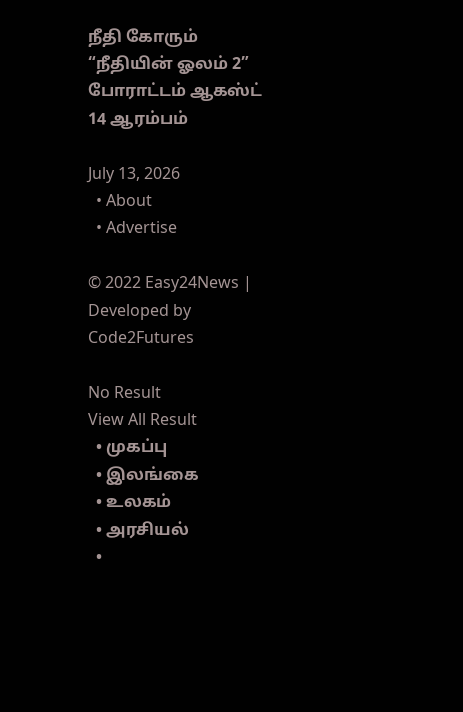நீதி கோரும் “நீதியின் ஓலம் 2” போராட்டம் ஆகஸ்ட் 14 ஆரம்பம்

July 13, 2026
  • About
  • Advertise

© 2022 Easy24News | Developed by Code2Futures

No Result
View All Result
  • முகப்பு
  • இலங்கை
  • உலகம்
  • அரசியல்
  •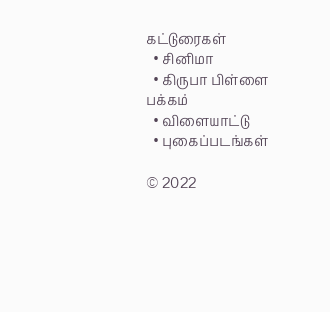கட்டுரைகள்
  • சினிமா
  • கிருபா பிள்ளை பக்கம்
  • விளையாட்டு
  • புகைப்படங்கள்

© 2022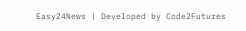Easy24News | Developed by Code2Futures